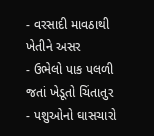- વરસાદી માવઠાથી ખેતીને અસર
- ઉભેલો પાક પલળી જતાં ખેડૂતો ચિંતાતુર
- પશુઓનો ઘાસચારો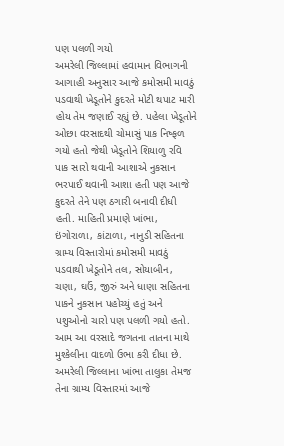પણ પલળી ગયો
અમરેલી જિલ્લામાં હવામાન વિભાગની આગાહી અનુસાર આજે કમોસમી માવઠું પડવાથી ખેડૂતોને કુદરતે મોટી થપાટ મારી હોય તેમ જણાઈ રહ્યું છે. પહેલા ખેડૂતોને ઓછા વરસાદથી ચોમાસું પાક નિષ્ફળ ગયો હતો જેથી ખેડૂતોને શિયાળુ રવિ પાક સારો થવાની આશાએ નુકસાન ભરપાઈ થવાની આશા હતી પણ આજે કુદરતે તેને પણ ઠગારી બનાવી દીધી હતી. માહિતી પ્રમાણે ખાંભા, ઇંગોરાળા, કાંટાળા, નાનુડી સહિતના ગ્રામ્ય વિસ્તારોમાં કમોસમી માવઠું પડવાથી ખેડૂતોને તલ, સોયાબીન, ચણા, ઘઉં, જીરું અને ધાણા સહિતના પાકને નુકસાન પહોચ્યું હતું અને પશુઓનો ચારો પણ પલળી ગયો હતો. આમ આ વરસાદે જગતના તાતના માથે મુશ્કેલીના વાદળો ઉભા કરી દીધા છે.
અમરેલી જિલ્લાના ખાંભા તાલુકા તેમજ તેના ગ્રામ્ય વિસ્તારમાં આજે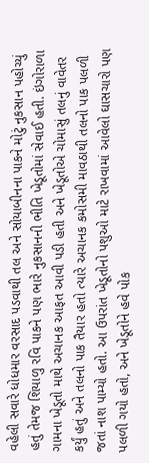વહેલી સવારે ધોધમાર વરસાદ પડવાથી તલ અને સોયાબીનના પાકને મોટું નુકસાન પહોચ્યું હતું તેમજ શિયાળુ રવિ પાકને પણ ભારે નુકસાનની ભીતિ ખેડૂતોમાં સેવાઈ હતી. ઇંગોરાળા ગામના ખેડૂતો માથે અચાનક આફત આવી પડી હતી અને ખેડૂતોએ ચોમાસું તલનું વાવેતર કર્યું હતું અને તલનો પાક તૈયાર હતો ત્યારે અચાનક કમોસમી માવઠાથી તલનો પાક પલળી જતાં નાશ પામ્યો હતો. આ ઉપરાંત ખેડૂતોનો પશુઓ માટે રાખવામાં આવેલો ઘાસચારો પણ પલળી ગયો હતો, અને ખેડૂતોને હવે પોક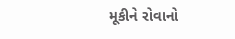મૂકીને રોવાનો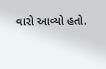વારો આવ્યો હતો.